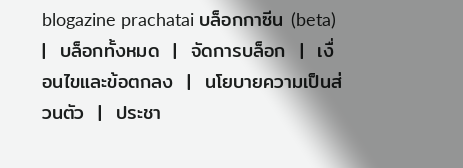blogazine prachatai บล็อกกาซีน (beta)  |  บล็อกทั้งหมด  |  จัดการบล็อก  |  เงื่อนไขและข้อตกลง  |  นโยบายความเป็นส่วนตัว  |  ประชา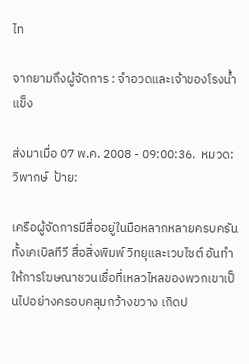ไท

จากยามถึงผู้จัดการ : จำอวดและเจ้าของโรงน้ำแข็ง

ส่งมาเมื่อ 07 พ.ค. 2008 - 09:00:36.  หมวด: วิพากษ์  ป้าย:

เครือผู้จัดการมีสื่ออยู่ในมือหลากหลายครบครัน ทั้งเคเบิลทีวี สื่อสิ่งพิมพ์ วิทยุและเวบไซต์ อันทำให้การโฆษณาชวนเชื่อที่เหลวไหลของพวกเขาเป็นไปอย่างครอบคลุมกว้างขวาง เกิดป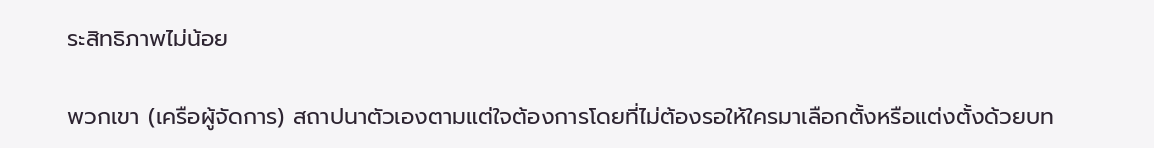ระสิทธิภาพไม่น้อย

พวกเขา (เครือผู้จัดการ) สถาปนาตัวเองตามแต่ใจต้องการโดยที่ไม่ต้องรอให้ใครมาเลือกตั้งหรือแต่งตั้งด้วยบท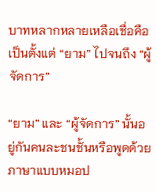บาทหลากหลายเหลือเชื่อคือเป็นตั้งแต่ “ยาม” ไปจนถึง “ผู้จัดการ”

“ยาม” และ “ผู้จัดการ” นั้นอยู่กันคนละชนชั้นหรือพูดด้วยภาษาแบบหมอป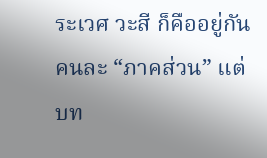ระเวศ วะสี ก็คืออยู่กันคนละ “ภาคส่วน” แต่บท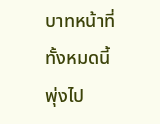บาทหน้าที่ทั้งหมดนี้พุ่งไป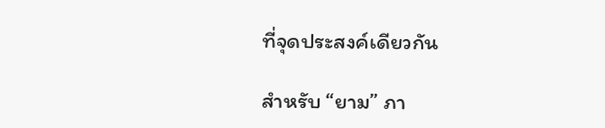ที่จุดประสงค์เดียวกัน

สำหรับ “ยาม” ภา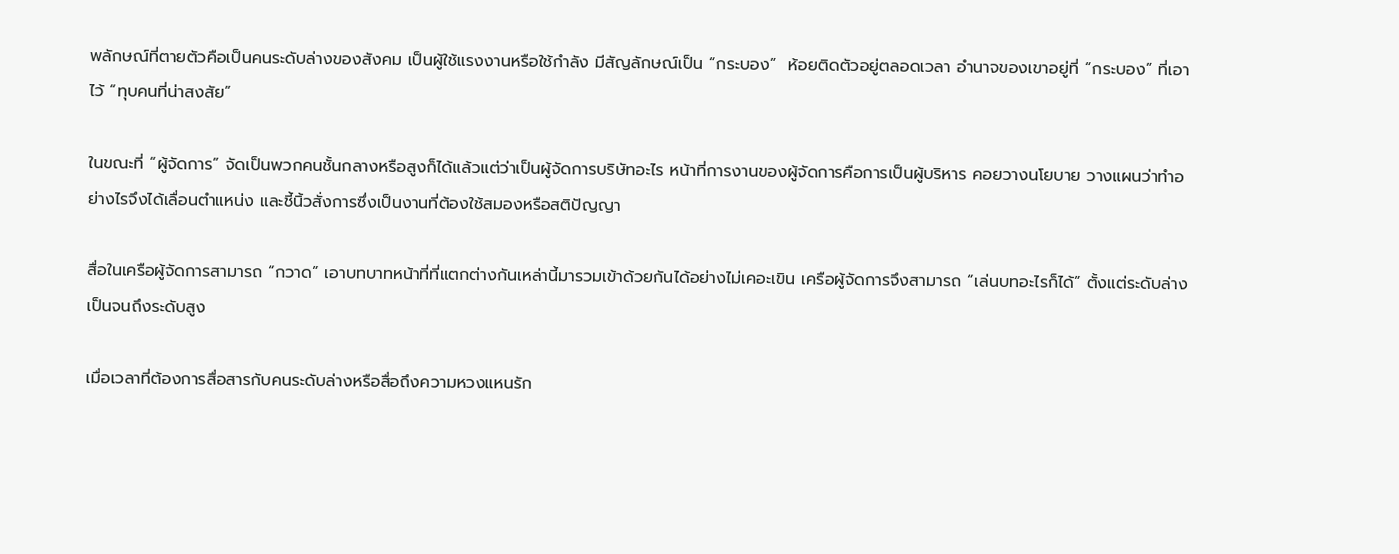พลักษณ์ที่ตายตัวคือเป็นคนระดับล่างของสังคม เป็นผู้ใช้แรงงานหรือใช้กำลัง มีสัญลักษณ์เป็น “กระบอง”  ห้อยติดตัวอยู่ตลอดเวลา อำนาจของเขาอยู่ที่ “กระบอง” ที่เอาไว้ “ทุบคนที่น่าสงสัย”

ในขณะที่ “ผู้จัดการ” จัดเป็นพวกคนชั้นกลางหรือสูงก็ได้แล้วแต่ว่าเป็นผู้จัดการบริษัทอะไร หน้าที่การงานของผู้จัดการคือการเป็นผู้บริหาร คอยวางนโยบาย วางแผนว่าทำอย่างไรจึงได้เลื่อนตำแหน่ง และชี้นิ้วสั่งการซึ่งเป็นงานที่ต้องใช้สมองหรือสติปัญญา

สื่อในเครือผู้จัดการสามารถ “กวาด” เอาบทบาทหน้าที่ที่แตกต่างกันเหล่านี้มารวมเข้าด้วยกันได้อย่างไม่เคอะเขิน เครือผู้จัดการจึงสามารถ “เล่นบทอะไรก็ได้” ตั้งแต่ระดับล่างเป็นจนถึงระดับสูง

เมื่อเวลาที่ต้องการสื่อสารกับคนระดับล่างหรือสื่อถึงความหวงแหนรัก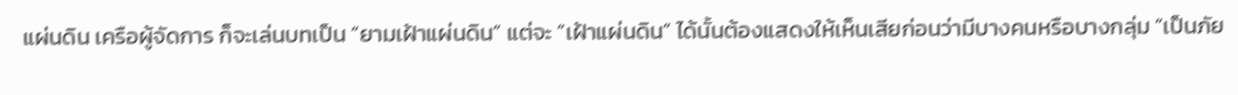แผ่นดิน เครือผู้จัดการ ก็จะเล่นบทเป็น “ยามเฝ้าแผ่นดิน” แต่จะ “เฝ้าแผ่นดิน” ได้นั้นต้องแสดงให้เห็นเสียก่อนว่ามีบางคนหรือบางกลุ่ม “เป็นภัย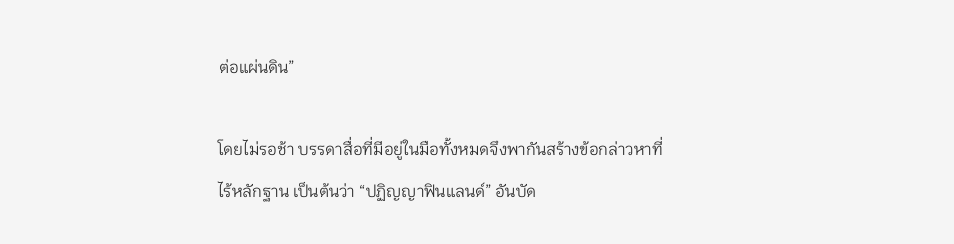ต่อแผ่นดิน”

โดยไม่รอช้า บรรดาสื่อที่มีอยู่ในมือทั้งหมดจึงพากันสร้างข้อกล่าวหาที่ไร้หลักฐาน เป็นต้นว่า “ปฏิญญาฟินแลนด์” อันบัด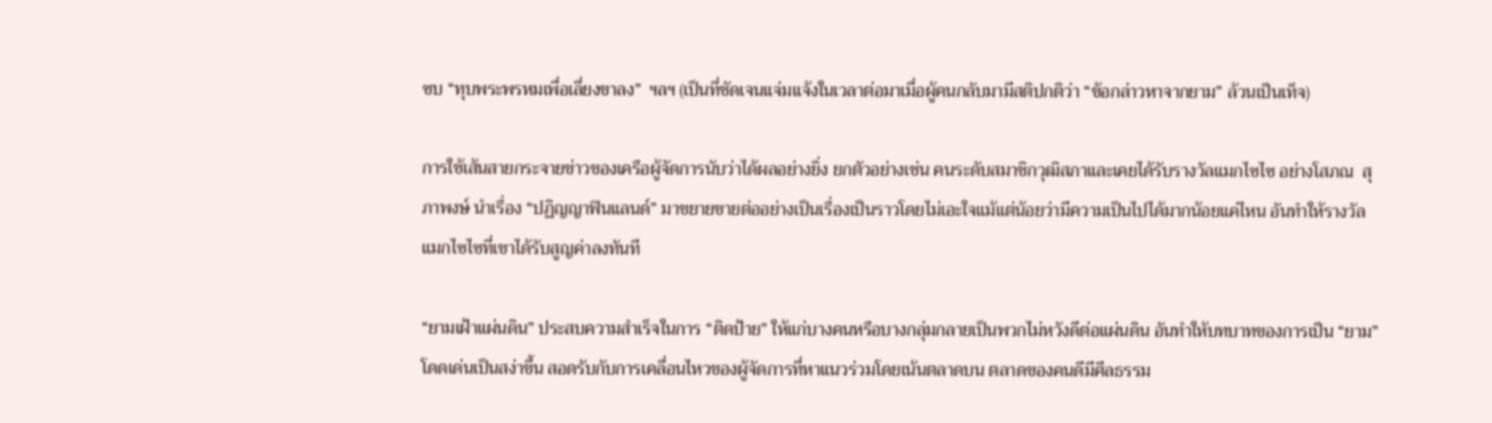ซบ “ทุบพระพรหมเพื่อเลี่ยงขาลง”  ฯลฯ (เป็นที่ชัดเจนแจ่มแจ้งในเวลาต่อมาเมื่อผู้คนกลับมามีสติปกติว่า “ข้อกล่าวหาจากยาม” ล้วนเป็นเท็จ)

การใช้เส้นสายกระจายข่าวของเครือผู้จัดการนับว่าได้ผลอย่างยิ่ง ยกตัวอย่างเช่น คนระดับสมาชิกวุฒิสภาและเคยได้รับรางวัลแมกไซไซ อย่างโสภณ  สุภาพงษ์ นำเรื่อง “ปฏิญญาฟินแลนด์” มาขยายขายต่ออย่างเป็นเรื่องเป็นราวโดยไม่เอะใจแม้แต่น้อยว่ามีความเป็นไปได้มากน้อยแค่ไหน อันทำให้รางวัลแมกไซไซที่เขาได้รับสูญค่าลงทันที

“ยามเฝ้าแผ่นดิน” ประสบความสำเร็จในการ “ติดป้าย” ให้แก่บางคนหรือบางกลุ่มกลายเป็นพวกไม่หวังดีต่อแผ่นดิน อันทำให้บทบาทของการเป็น “ยาม” โดดเด่นเป็นสง่าขึ้น สอดรับกับการเคลื่อนไหวของผู้จัดการที่หาแนวร่วมโดยเน้นตลาดบน ตลาดของคนดีมีศีลธรรม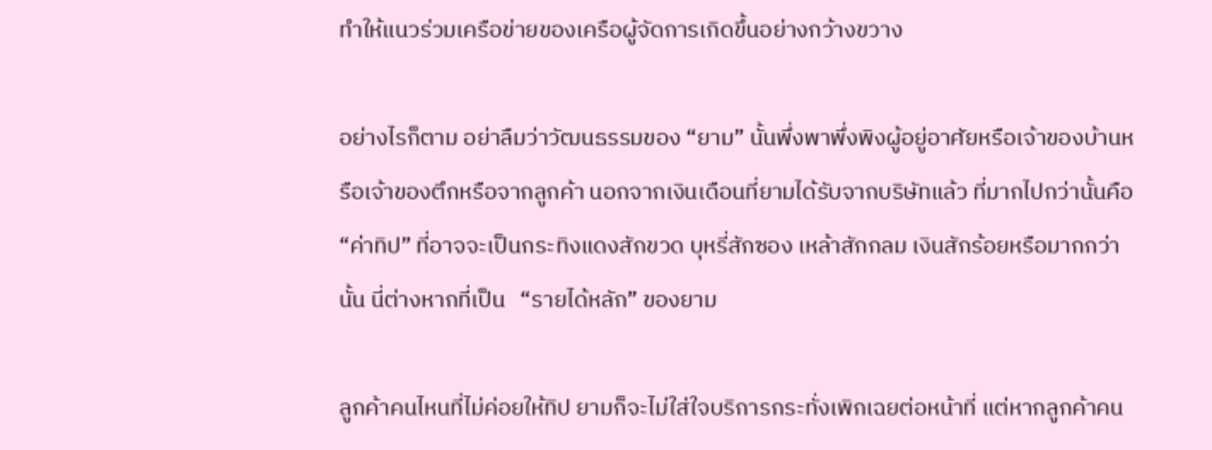ทำให้แนวร่วมเครือข่ายของเครือผู้จัดการเกิดขึ้นอย่างกว้างขวาง

อย่างไรก็ตาม อย่าลืมว่าวัฒนธรรมของ “ยาม” นั้นพึ่งพาพึ่งพิงผู้อยู่อาศัยหรือเจ้าของบ้านหรือเจ้าของตึกหรือจากลูกค้า นอกจากเงินเดือนที่ยามได้รับจากบริษัทแล้ว ที่มากไปกว่านั้นคือ “ค่าทิป” ที่อาจจะเป็นกระทิงแดงสักขวด บุหรี่สักซอง เหล้าสักกลม เงินสักร้อยหรือมากกว่านั้น นี่ต่างหากที่เป็น   “รายได้หลัก” ของยาม

ลูกค้าคนไหนที่ไม่ค่อยให้ทิป ยามก็จะไม่ใส่ใจบริการกระทั่งเพิกเฉยต่อหน้าที่ แต่หากลูกค้าคน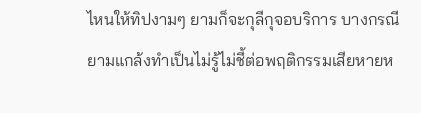ไหนให้ทิปงามๆ ยามก็จะกุลีกุจอบริการ บางกรณียามแกล้งทำเป็นไม่รู้ไม่ชี้ต่อพฤติกรรมเสียหายห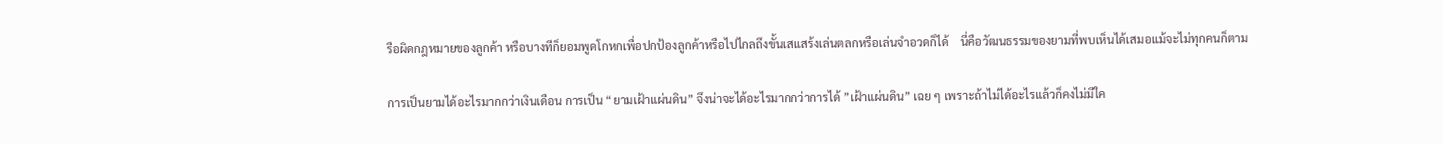รือผิดกฎหมายของลูกค้า หรือบางทีก็ยอมพูดโกหกเพื่อปกป้องลูกค้าหรือไปไกลถึงขั้นเสแสร้งเล่นตลกหรือเล่นจำอวดก็ได้    นี่คือวัฒนธรรมของยามที่พบเห็นได้เสมอแม้จะไม่ทุกคนก็ตาม

การเป็นยามได้อะไรมากกว่าเงินเดือน การเป็น “ยามเฝ้าแผ่นดิน” จึงน่าจะได้อะไรมากกว่าการได้ ”เฝ้าแผ่นดิน” เฉย ๆ เพราะถ้าไม่ได้อะไรแล้วก็คงไม่มีใค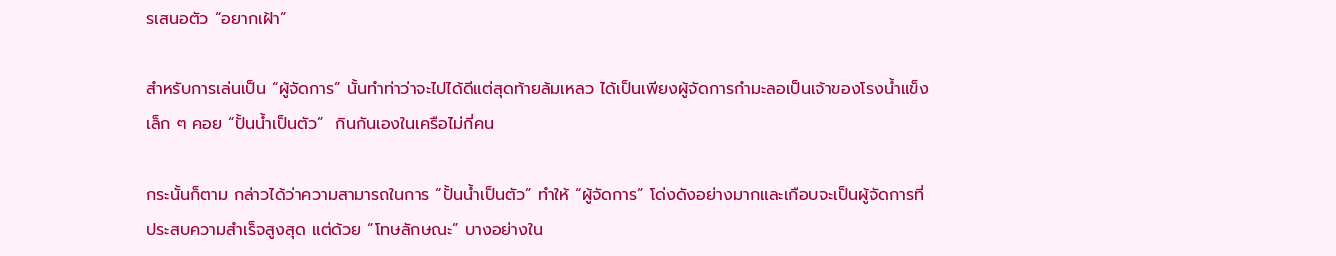รเสนอตัว “อยากเฝ้า”

สำหรับการเล่นเป็น “ผู้จัดการ” นั้นทำท่าว่าจะไปได้ดีแต่สุดท้ายล้มเหลว ได้เป็นเพียงผู้จัดการกำมะลอเป็นเจ้าของโรงน้ำแข็งเล็ก ๆ คอย “ปั้นน้ำเป็นตัว”  กินกันเองในเครือไม่กี่คน

กระนั้นก็ตาม กล่าวได้ว่าความสามารถในการ “ปั้นน้ำเป็นตัว” ทำให้ “ผู้จัดการ” โด่งดังอย่างมากและเกือบจะเป็นผู้จัดการที่ประสบความสำเร็จสูงสุด แต่ด้วย “โทษลักษณะ” บางอย่างใน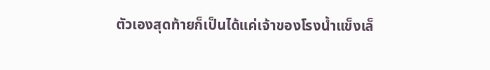ตัวเองสุดท้ายก็เป็นได้แค่เจ้าของโรงน้ำแข็งเล็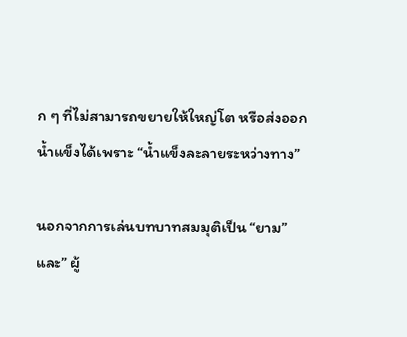ก ๆ ที่ไม่สามารถขยายให้ใหญ่โต หรือส่งออกน้ำแข็งได้เพราะ “น้ำแข็งละลายระหว่างทาง”

นอกจากการเล่นบทบาทสมมุติเป็น “ยาม” และ” ผู้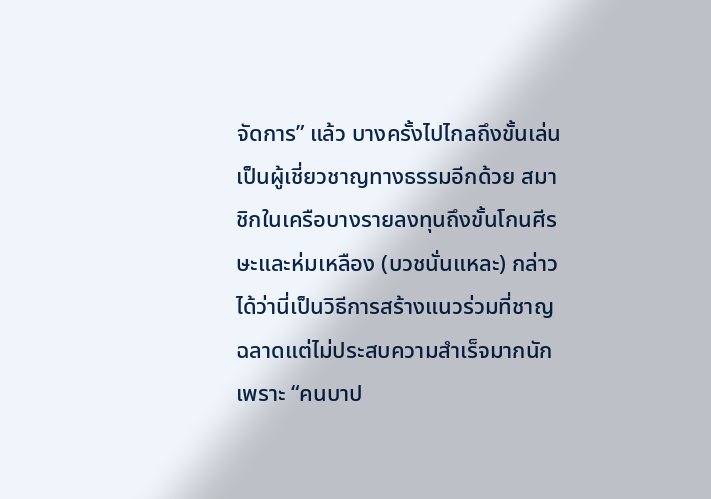จัดการ” แล้ว บางครั้งไปไกลถึงขั้นเล่นเป็นผู้เชี่ยวชาญทางธรรมอีกด้วย สมาชิกในเครือบางรายลงทุนถึงขั้นโกนศีรษะและห่มเหลือง (บวชนั่นแหละ) กล่าวได้ว่านี่เป็นวิธีการสร้างแนวร่วมที่ชาญฉลาดแต่ไม่ประสบความสำเร็จมากนักเพราะ “คนบาป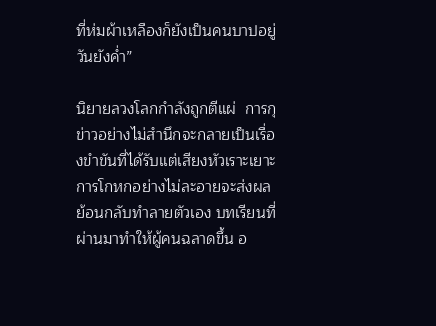ที่ห่มผ้าเหลืองก็ยังเป็นคนบาปอยู่วันยังค่ำ”

นิยายลวงโลกกำลังถูกตีแผ่  การกุข่าวอย่างไม่สำนึกจะกลายเป็นเรื่องขำขันที่ได้รับแต่เสียงหัวเราะเยาะ  การโกหกอย่างไม่ละอายจะส่งผลย้อนกลับทำลายตัวเอง บทเรียนที่ผ่านมาทำให้ผู้คนฉลาดขึ้น อ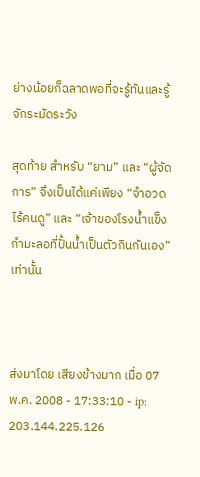ย่างน้อยก็ฉลาดพอที่จะรู้ทันและรู้จักระมัดระวัง

สุดท้าย สำหรับ “ยาม” และ “ผู้จัดการ” จึงเป็นได้แค่เพียง “จำอวดไร้คนดู” และ “เจ้าของโรงน้ำแข็งกำมะลอที่ปั้นน้ำเป็นตัวกินกันเอง” เท่านั้น



ส่งมาโดย เสียงข้างมาก เมื่อ 07 พ.ค. 2008 - 17:33:10 - ip: 203.144.225.126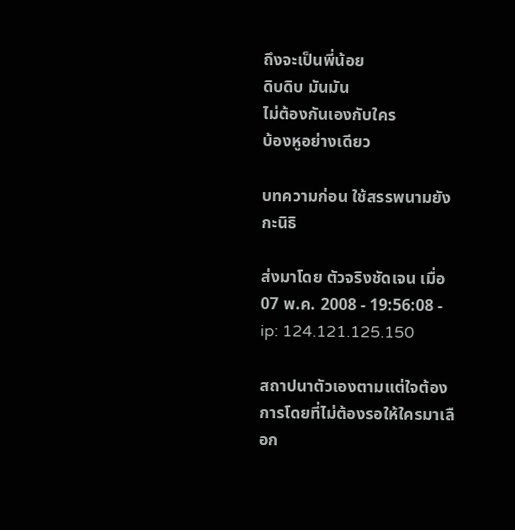ถึงจะเป็นพี่น้อย
ดิบดิบ มันมัน
ไม่ต้องกันเองกับใคร
บ้องหูอย่างเดียว

บทความก่อน ใช้สรรพนามยังกะนิธิ

ส่งมาโดย ตัวจริงชัดเจน เมื่อ 07 พ.ค. 2008 - 19:56:08 - ip: 124.121.125.150

สถาปนาตัวเองตามแต่ใจต้องการโดยที่ไม่ต้องรอให้ใครมาเลือก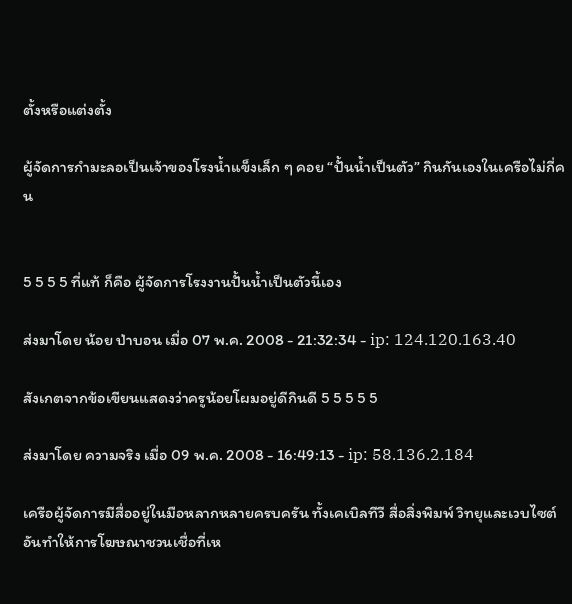ตั้งหรือแต่งตั้ง

ผู้จัดการกำมะลอเป็นเจ้าของโรงน้ำแข็งเล็ก ๆ คอย “ปั้นน้ำเป็นตัว” กินกันเองในเครือไม่กี่คน


5 5 5 5 ที่แท้ ก็คือ ผู้จัดการโรงงานปั้นน้ำเป็นตัวนี้เอง

ส่งมาโดย น้อย ป่าบอน เมื่อ 07 พ.ค. 2008 - 21:32:34 - ip: 124.120.163.40

สังเกตจากข้อเขียนแสดงว่าครูน้อยโผมอยู่ดีกินดี 5 5 5 5 5

ส่งมาโดย ความจริง เมื่อ 09 พ.ค. 2008 - 16:49:13 - ip: 58.136.2.184

เครือผู้จัดการมีสื่ออยู่ในมือหลากหลายครบครัน ทั้งเคเบิลทีวี สื่อสิ่งพิมพ์ วิทยุและเวบไซต์ อันทำให้การโฆษณาชวนเชื่อที่เห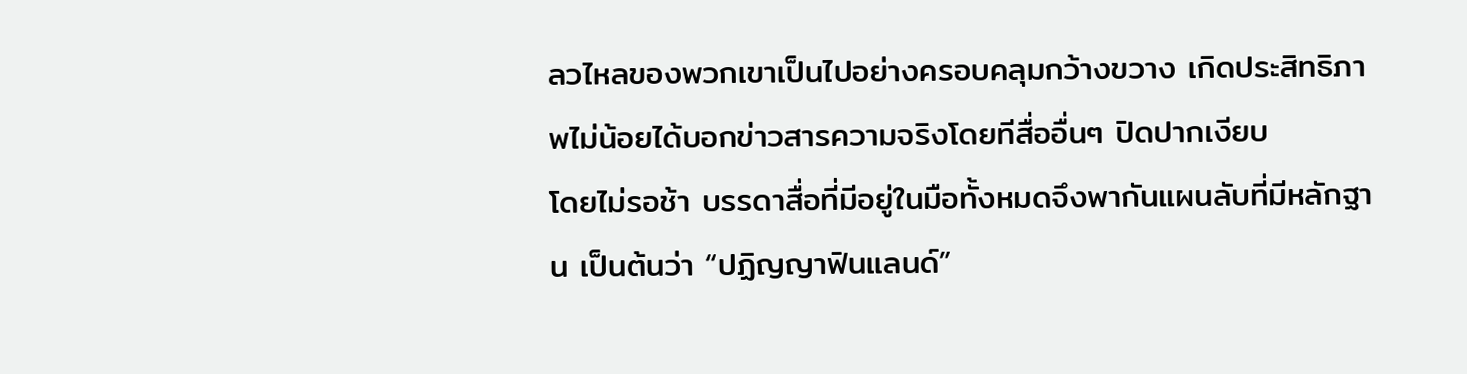ลวไหลของพวกเขาเป็นไปอย่างครอบคลุมกว้างขวาง เกิดประสิทธิภาพไม่น้อยได้บอกข่าวสารความจริงโดยทีสื่ออื่นๆ ปิดปากเงียบ
โดยไม่รอช้า บรรดาสื่อที่มีอยู่ในมือทั้งหมดจึงพากันแผนลับที่มีหลักฐาน เป็นต้นว่า “ปฏิญญาฟินแลนด์”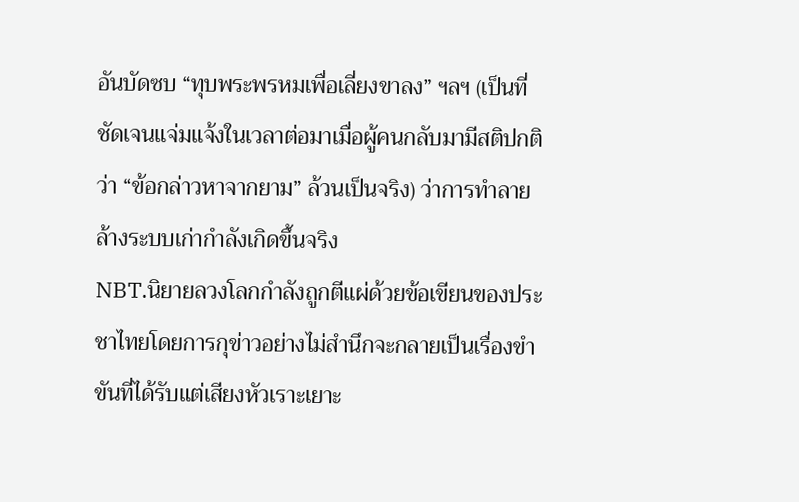อันบัดซบ “ทุบพระพรหมเพื่อเลี่ยงขาลง” ฯลฯ (เป็นที่ชัดเจนแจ่มแจ้งในเวลาต่อมาเมื่อผู้คนกลับมามีสติปกติว่า “ข้อกล่าวหาจากยาม” ล้วนเป็นจริง) ว่าการทำลายล้างระบบเก่ากำลังเกิดขึ้นจริง
NBT.นิยายลวงโลกกำลังถูกตีแผ่ด้วยข้อเขียนของประชาไทยโดยการกุข่าวอย่างไม่สำนึกจะกลายเป็นเรื่องขำขันที่ได้รับแต่เสียงหัวเราะเยาะ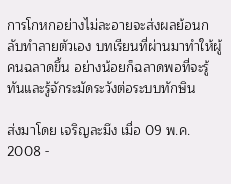การโกหกอย่างไม่ละอายจะส่งผลย้อนกลับทำลายตัวเอง บทเรียนที่ผ่านมาทำให้ผู้คนฉลาดขึ้น อย่างน้อยก็ฉลาดพอที่จะรู้ทันและรู้จักระมัดระวังต่อระบบทักษิน

ส่งมาโดย เจริญละมึง เมื่อ 09 พ.ค. 2008 -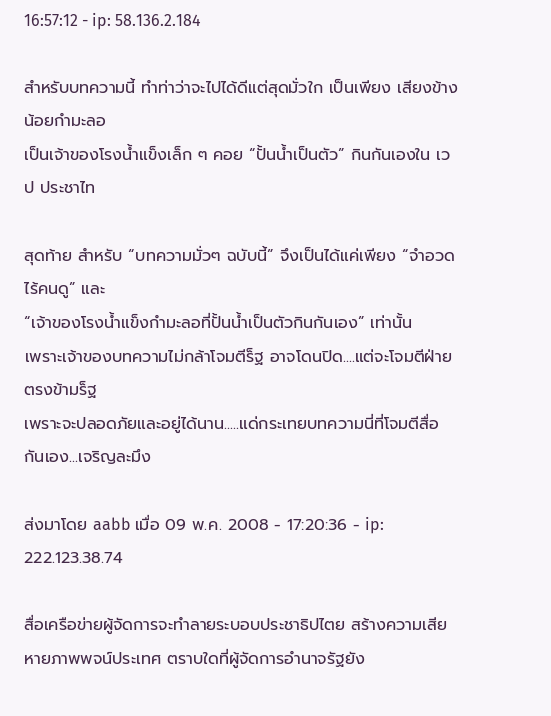16:57:12 - ip: 58.136.2.184

สำหรับบทความนี้ ทำท่าว่าจะไปได้ดีแต่สุดมั่วใก เป็นเพียง เสียงข้างน้อยกำมะลอ
เป็นเจ้าของโรงน้ำแข็งเล็ก ๆ คอย “ปั้นน้ำเป็นตัว” กินกันเองใน เวป ประชาไท

สุดท้าย สำหรับ “บทความมั่วๆ ฉบับนี้” จึงเป็นได้แค่เพียง “จำอวดไร้คนดู” และ
“เจ้าของโรงน้ำแข็งกำมะลอที่ปั้นน้ำเป็นตัวกินกันเอง” เท่านั้น
เพราะเจ้าของบทความไม่กล้าโจมตีร็ฐ อาจโดนปิด....แต่จะโจมตีฝ่ายตรงข้ามร็ฐ
เพราะจะปลอดภัยและอยู่ได้นาน.....แด่กระเทยบทความนี่ที่โจมตีสื่อกันเอง...เจริญละมึง

ส่งมาโดย aabb เมื่อ 09 พ.ค. 2008 - 17:20:36 - ip: 222.123.38.74

สื่อเครือข่ายผู้จัดการจะทำลายระบอบประชาธิปไตย สร้างความเสียหายภาพพจน์ประเทศ ตราบใดที่ผู้จัดการอำนาจรัฐยัง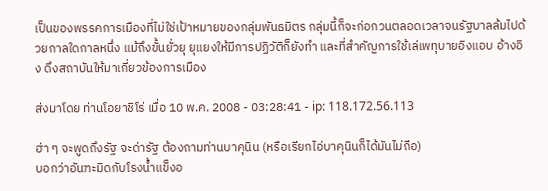เป็นของพรรคการเมืองที่ไม่ใช่เป้าหมายของกลุ่มพันธมิตร กลุ่มนี้ก็จะก่อกวนตลอดเวลาจนรัฐบาลล้มไปด้วยกาลใดกาลหนึ่ง แม้ถึงขั้นยั่วยุ ยุแยงให้มีการปฏิวัติก็ยังทำ และที่สำคัญการใช้เล่เพทุบายอิงแอบ อ้างอิง ดึงสถาบันให้มาเกี่ยวข้องการเมือง

ส่งมาโดย ท่านโอยาชิโร่ เมื่อ 10 พ.ค. 2008 - 03:28:41 - ip: 118.172.56.113

ฮ่า ๆ จะพูดถึงรัฐ จะด่ารัฐ ต้องถามท่านบาคุนิน (หรือเรียกไอ่บาคุนินก็ได้มันไม่ถือ)
บอกว่าอันฑะมิดกับโรงน้ำแข็งอ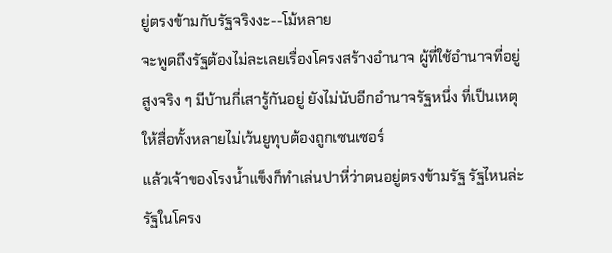ยู่ตรงข้ามกับรัฐจริงงะ--โม้หลาย
จะพูดถึงรัฐต้องไม่ละเลยเรื่องโครงสร้างอำนาจ ผู้ที่ใช้อำนาจที่อยู่สูงจริง ๆ มีบ้านกี่เสารู้กันอยู่ ยังไม่นับอีกอำนาจรัฐหนึ่ง ที่เป็นเหตุให้สื่อทั้งหลายไม่เว้นยูทุบต้องถูกเซนเซอร์
แล้วเจ้าของโรงน้ำแข็งก็ทำเล่นปาหี่ว่าตนอยู่ตรงข้ามรัฐ รัฐไหนล่ะ รัฐในโครง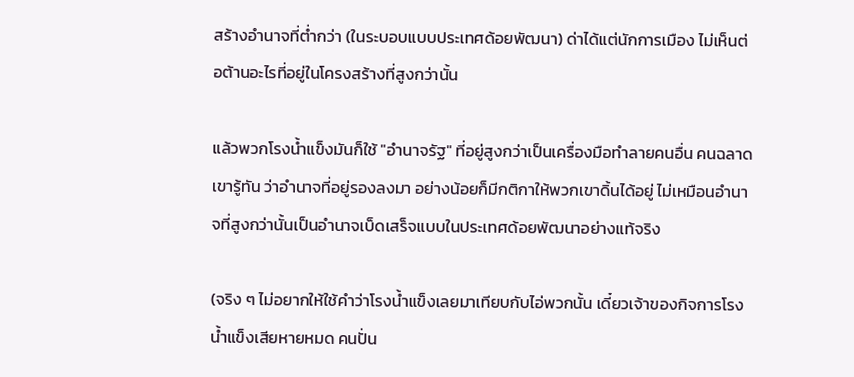สร้างอำนาจที่ต่ำกว่า (ในระบอบแบบประเทศด้อยพัฒนา) ด่าได้แต่นักการเมือง ไม่เห็นต่อต้านอะไรที่อยู่ในโครงสร้างที่สูงกว่านั้น

แล้วพวกโรงน้ำแข็งมันก็ใช้ "อำนาจรัฐ" ที่อยู่สูงกว่าเป็นเครื่องมือทำลายคนอื่น คนฉลาดเขารู้ทัน ว่าอำนาจที่อยู่รองลงมา อย่างน้อยก็มีกติกาให้พวกเขาดิ้นได้อยู่ ไม่เหมือนอำนาจที่สูงกว่านั้นเป็นอำนาจเบ็ดเสร็จแบบในประเทศด้อยพัฒนาอย่างแท้จริง

(จริง ๆ ไม่อยากให้ใช้คำว่าโรงน้ำแข็งเลยมาเทียบกับไอ่พวกนั้น เดี๋ยวเจ้าของกิจการโรงน้ำแข็งเสียหายหมด คนปั่น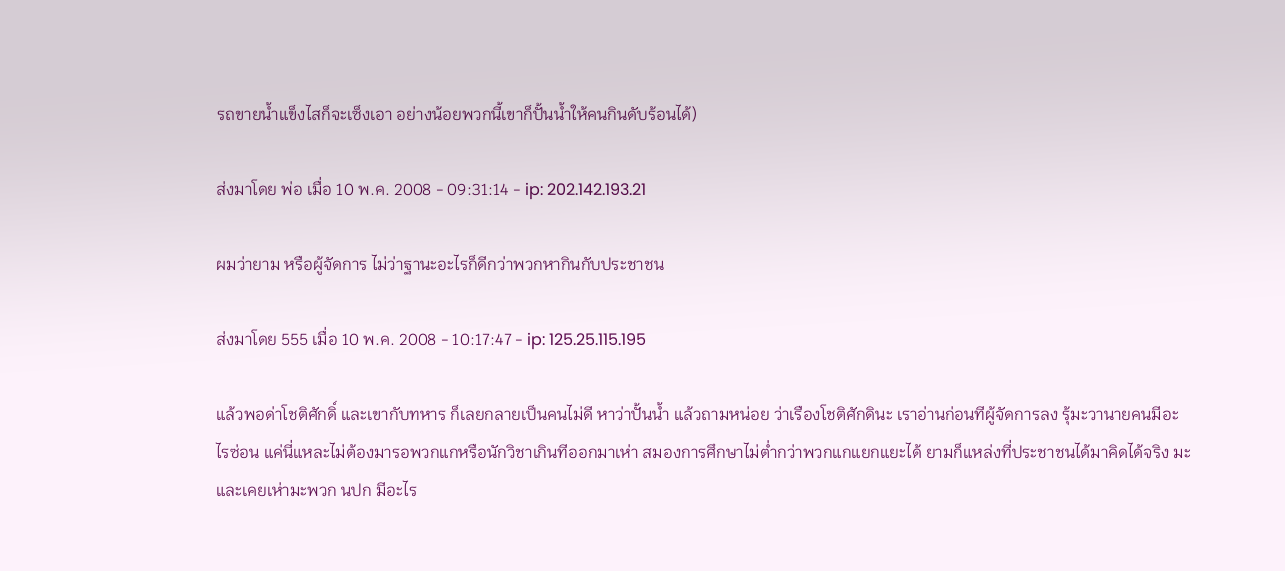รถขายน้ำแข็งไสก็จะเซ็งเอา อย่างน้อยพวกนี้เขาก็ปั้นน้ำให้คนกินดับร้อนได้)

ส่งมาโดย พ่อ เมื่อ 10 พ.ค. 2008 - 09:31:14 - ip: 202.142.193.21

ผมว่ายาม หรือผู้จัดการ ไม่ว่าฐานะอะไรก็ดีกว่าพวกหากินกับประชาชน

ส่งมาโดย 555 เมื่อ 10 พ.ค. 2008 - 10:17:47 - ip: 125.25.115.195

แล้วพอด่าโชติศักดิ์ และเขากับทหาร ก็เลยกลายเป็นคนไม่ดี หาว่าปั้นน้ำ แล้วถามหน่อย ว่าเรืองโชติศักดินะ เราอ่านก่อนทีผู้จัดการลง รุ้มะวานายคนมีอะไรซ่อน แค่นี่แหละไม่ต้องมารอพวกแกหรือนักวิชาเกินทีออกมาเห่า สมองการศึกษาไม่ต่ำกว่าพวกแกแยกแยะได้ ยามก็แหล่งที่ประชาชนได้มาคิดได้จริง มะและเคยเห่ามะพวก นปก มีอะไร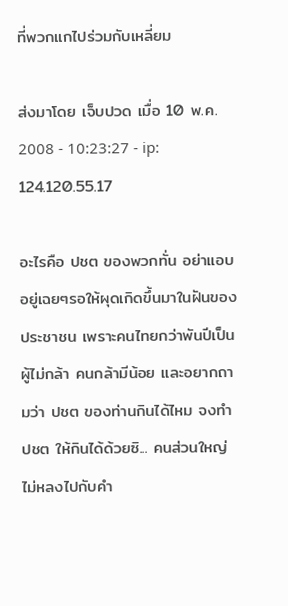ที่พวกแกไปร่วมกับเหลี่ยม

ส่งมาโดย เจ็บปวด เมื่อ 10 พ.ค. 2008 - 10:23:27 - ip: 124.120.55.17

อะไรคือ ปชต ของพวกทั่น อย่าแอบอยู่เฉยๆรอให้ผุดเกิดขึ้นมาในฝันของประชาชน เพราะคนไทยกว่าพันปีเป็นผู้ไม่กล้า คนกล้ามีน้อย และอยากถามว่า ปชต ของท่านกินได้ไหม จงทำ ปชต ให้กินได้ด้วยซิ... คนส่วนใหญ่ไม่หลงไปกับคำ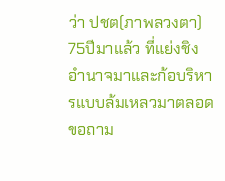ว่า ปชต(ภาพลวงตา) 75ปีมาแล้ว ที่แย่งชิงอำนาจมาและก้อบริหารแบบล้มเหลวมาตลอด ขอถาม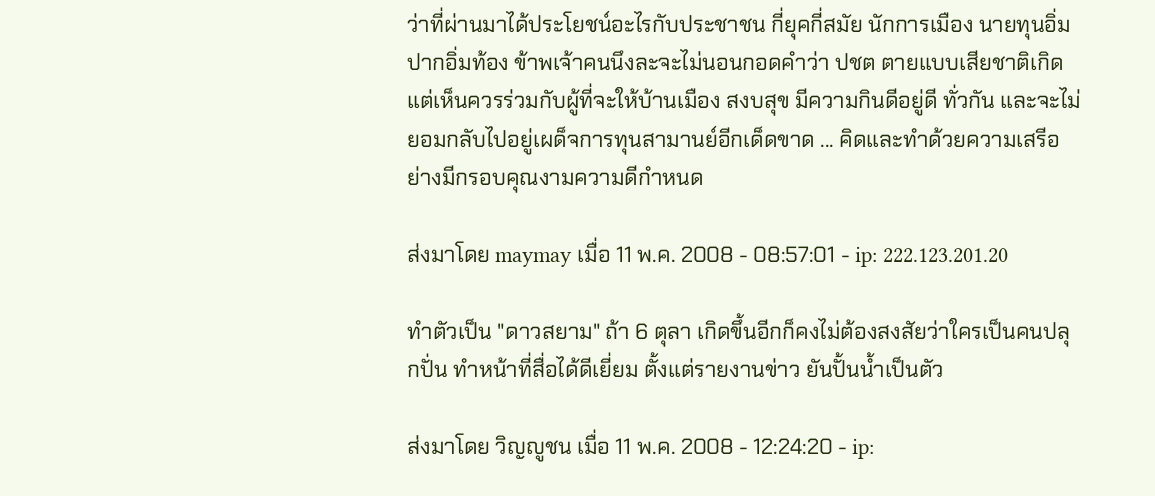ว่าที่ผ่านมาได้ประโยชน์อะไรกับประชาชน กี่ยุคกี่สมัย นักการเมือง นายทุนอิ่มปากอิ่มท้อง ข้าพเจ้าคนนึงละจะไม่นอนกอดคำว่า ปชต ตายแบบเสียชาติเกิด แต่เห็นควรร่วมกับผู้ที่จะให้บ้านเมือง สงบสุข มีความกินดีอยู่ดี ทั่วกัน และจะไม่ยอมกลับไปอยู่เผด็จการทุนสามานย์อีกเด็ดขาด ... คิดและทำด้วยความเสรีอย่างมีกรอบคุณงามความดีกำหนด

ส่งมาโดย maymay เมื่อ 11 พ.ค. 2008 - 08:57:01 - ip: 222.123.201.20

ทำตัวเป็น "ดาวสยาม" ถ้า 6 ตุลา เกิดขึ้นอีกก็คงไม่ต้องสงสัยว่าใครเป็นคนปลุกปั่น ทำหน้าที่สื่อได้ดีเยี่ยม ตั้งแต่รายงานข่าว ยันปั้นน้ำเป็นตัว

ส่งมาโดย วิญญูชน เมื่อ 11 พ.ค. 2008 - 12:24:20 - ip: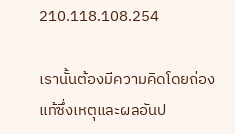210.118.108.254

เรานั้นต้องมีความคิดโดยถ่องแท้ซึ่งเหตุและผลอันป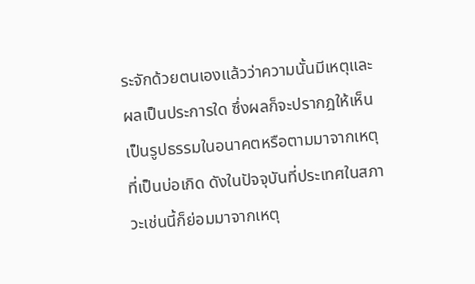ระจักด้วยตนเองแล้วว่าความนั้นมีเหตุและผลเป็นประการใด ซึ่งผลก็จะปรากฎให้เห็นเป็นรูปธรรมในอนาคตหรือตามมาจากเหตุที่เป็นบ่อเกิด ดังในปัจจุบันที่ประเทศในสภาวะเช่นนี้ก็ย่อมมาจากเหตุ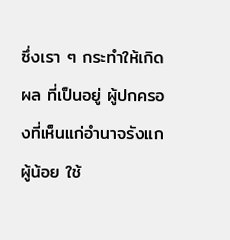ซึ่งเรา ๆ กระทำให้เกิดผล ที่เป็นอยู่ ผู้ปกครองที่เห็นแก่อำนาจรังแกผู้น้อย ใช้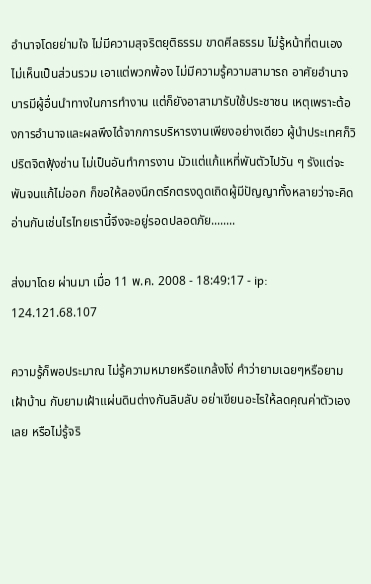อำนาจโดยย่ามใจ ไม่มีความสุจริตยุติธรรม ขาดศีลธรรม ไม่รู้หน้าที่ตนเอง ไม่เห็นเป็นส่วนรวม เอาแต่พวกพ้อง ไม่มีความรู้ความสามารถ อาศัยอำนาจบารมีผู้อื่นนำทางในการทำงาน แต่ก็ยังอาสามารับใช้ประชาชน เหตุเพราะต้องการอำนาจและผลพึงได้จากการบริหารงานเพียงอย่างเดียว ผู้นำประเทศก็วิปริตจิตฟุ้งซ่าน ไม่เป็นอันทำการงาน มัวแต่แก้แหที่พันตัวไปวัน ๆ รังแต่จะพันจนแก้ไม่ออก ก็ขอให้ลองนึกตรึกตรงดูดเถิดผู้มีปัญญาทั้งหลายว่าจะคิดอ่านกันเช่นไรไทยเรานี้จึงจะอยู่รอดปลอดภัย........

ส่งมาโดย ผ่านมา เมื่อ 11 พ.ค. 2008 - 18:49:17 - ip: 124.121.68.107

ความรู้ก็พอประมาณ ไม่รู้ความหมายหรือแกล้งโง่ คำว่ายามเฉยๆหรือยามเฝ้าบ้าน กับยามเฝ้าแผ่นดินต่างกันลิบลับ อย่าเขียนอะไรให้ลดคุณค่าตัวเองเลย หรือไม่รู้จริ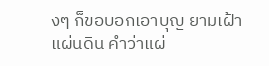งๆ ก็ขอบอกเอาบุญ ยามเฝ้าแผ่นดิน คำว่าแผ่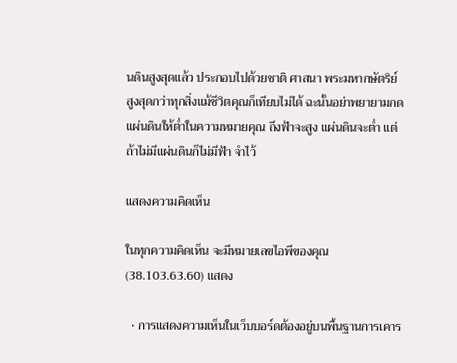นดินสูงสุดแล้ว ประกอบไปด้วยชาติ ศาสนา พระมหากษัตริย์ สูงสุดกว่าทุกสิ่งแม้ชีวิตคุณก็เทียบไม่ได้ ฉะนั้นอย่าพยายามกดแผ่นดินให้ต่ำในความหมายคุณ ถึงฟ้าจะสูง แผ่นดินจะต่ำ แต่ถ้าไม่มีแผ่นดินก็ไม่มีฟ้า จำไว้

แสดงความคิดเห็น

ในทุกความคิดเห็น จะมีหมายเลขไอพีของคุณ (38.103.63.60) แสดง

  • การแสดงความเห็นในเว็บบอร์ดต้องอยู่บนพื้นฐานการเคาร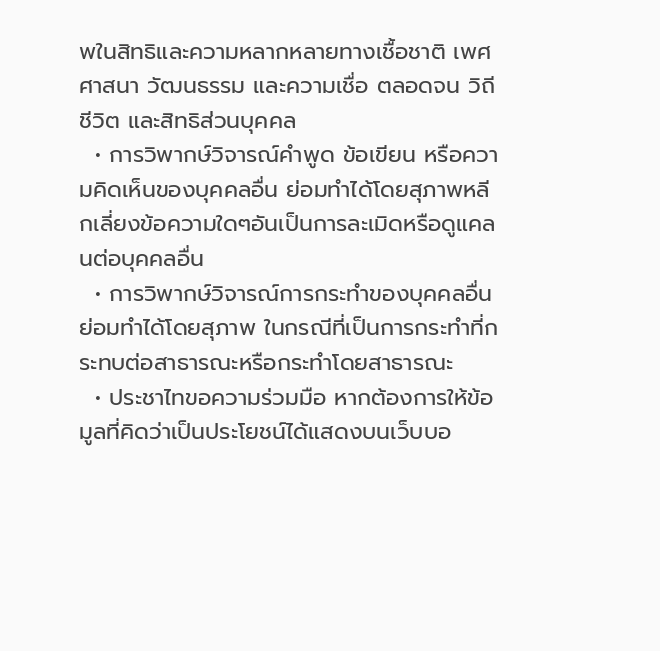พในสิทธิและความหลากหลายทางเชื้อชาติ เพศ ศาสนา วัฒนธรรม และความเชื่อ ตลอดจน วิถีชีวิต และสิทธิส่วนบุคคล
  • การวิพากษ์วิจารณ์คำพูด ข้อเขียน หรือความคิดเห็นของบุคคลอื่น ย่อมทำได้โดยสุภาพหลีกเลี่ยงข้อความใดๆอันเป็นการละเมิดหรือดูแคลนต่อบุคคลอื่น
  • การวิพากษ์วิจารณ์การกระทำของบุคคลอื่นย่อมทำได้โดยสุภาพ ในกรณีที่เป็นการกระทำที่กระทบต่อสาธารณะหรือกระทำโดยสาธารณะ
  • ประชาไทขอความร่วมมือ หากต้องการให้ข้อมูลที่คิดว่าเป็นประโยชน์ได้แสดงบนเว็บบอ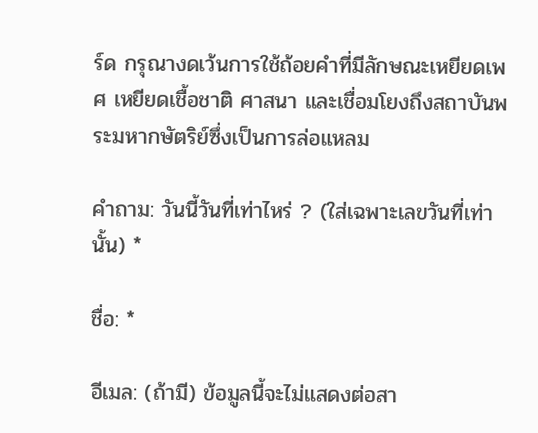ร์ด กรุณางดเว้นการใช้ถ้อยคำที่มีลักษณะเหยียดเพศ เหยียดเชื้อชาติ ศาสนา และเชื่อมโยงถึงสถาบันพระมหากษัตริย์ซึ่งเป็นการล่อแหลม

คำถาม: วันนี้วันที่เท่าไหร่ ? (ใส่เฉพาะเลขวันที่เท่านั้น) *

ชื่อ: *

อีเมล: (ถ้ามี) ข้อมูลนี้จะไม่แสดงต่อสา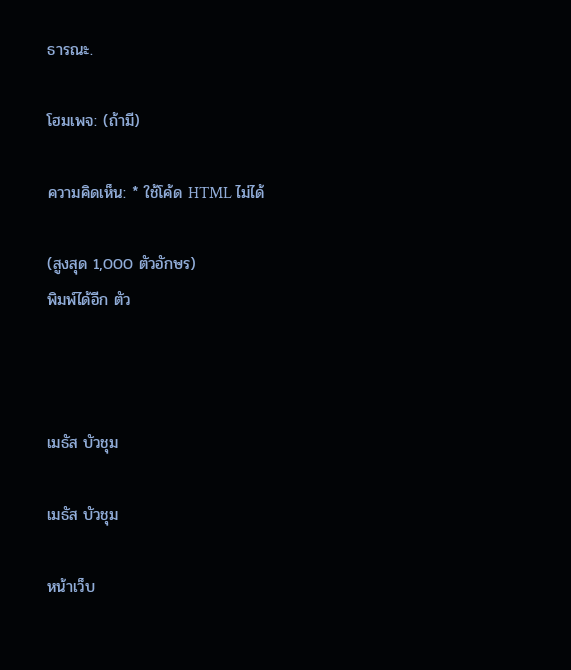ธารณะ.

โฮมเพจ: (ถ้ามี)

ความคิดเห็น: * ใช้โค้ด HTML ไม่ได้

(สูงสุด 1,000 ตัวอักษร)
พิมพ์ได้อีก ตัว



เมธัส บัวชุม

เมธัส บัวชุม

หน้าเว็บ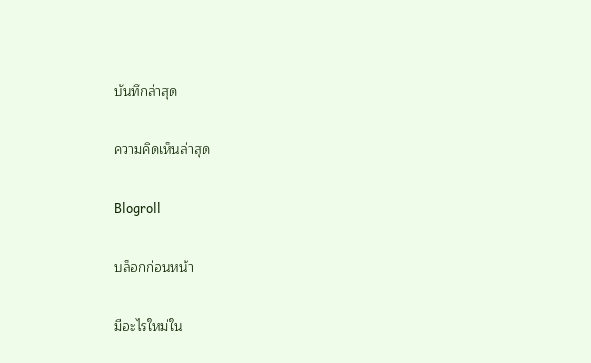บันทึกล่าสุด

ความคิดเห็นล่าสุด

Blogroll

บล็อกก่อนหน้า

มีอะไรใหม่ใน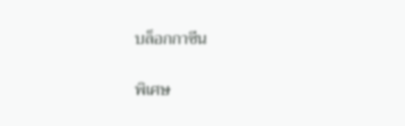บล็อกกาซีน

พิเศษ